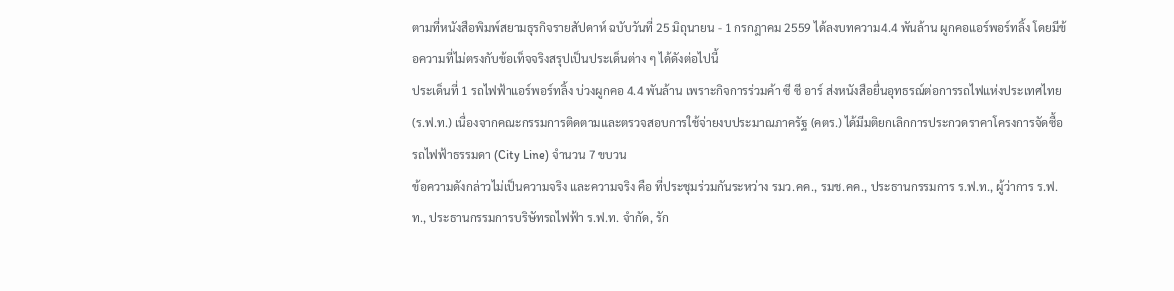ตามที่หนังสือพิมพ์สยามธุรกิจรายสัปดาห์ ฉบับวันที่ 25 มิถุนายน - 1 กรกฎาคม 2559 ได้ลงบทความ4.4 พันล้าน ผูกคอแอร์พอร์ทลิ้ง โดยมีข้อความที่ไม่ตรงกับข้อเท็จจริงสรุปเป็นประเด็นต่าง ๆ ได้ดังต่อไปนี้
ประเด็นที่ 1 รถไฟฟ้าแอร์พอร์ทลิ้ง บ่วงผูกคอ 4.4 พันล้าน เพราะกิจการร่วมค้า ซี ซี อาร์ ส่งหนังสือยื่นอุทธรณ์ต่อการรถไฟแห่งประเทศไทย (ร.ฟ.ท.) เนื่องจากคณะกรรมการติดตามและตรวจสอบการใช้จ่ายงบประมาณภาครัฐ (คตร.) ได้มีมติยกเลิกการประกวดราคาโครงการจัดซื้อรถไฟฟ้าธรรมดา (City Line) จำนวน 7 ขบวน
ข้อความดังกล่าวไม่เป็นความจริง และความจริง คือ ที่ประชุมร่วมกันระหว่าง รมว.คค., รมช.คค., ประธานกรรมการ ร.ฟ.ท., ผู้ว่าการ ร.ฟ.ท., ประธานกรรมการบริษัทรถไฟฟ้า ร.ฟ.ท. จำกัด, รัก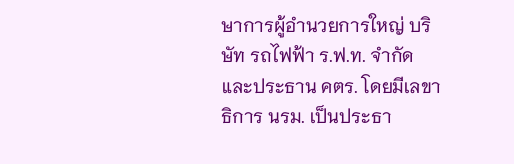ษาการผู้อำนวยการใหญ่ บริษัท รถไฟฟ้า ร.ฟ.ท. จำกัด และประธาน คตร. โดยมีเลขาธิการ นรม. เป็นประธา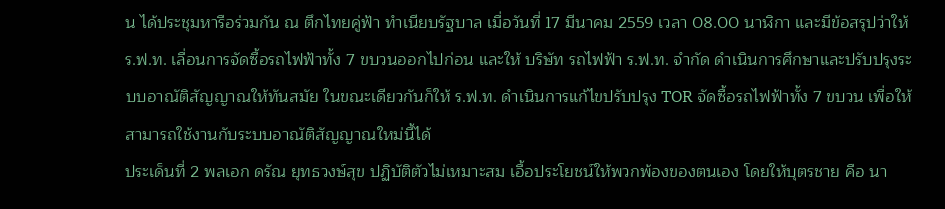น ได้ประชุมหารือร่วมกัน ณ ตึกไทยคู่ฟ้า ทำเนียบรัฐบาล เมื่อวันที่ 17 มีนาคม 2559 เวลา 08.00 นาฬิกา และมีข้อสรุปว่าให้ ร.ฟ.ท. เลื่อนการจัดซื้อรถไฟฟ้าทั้ง 7 ขบวนออกไปก่อน และให้ บริษัท รถไฟฟ้า ร.ฟ.ท. จำกัด ดำเนินการศึกษาและปรับปรุงระบบอาณัติสัญญาณให้ทันสมัย ในขณะเดียวกันก็ให้ ร.ฟ.ท. ดำเนินการแก้ไขปรับปรุง TOR จัดซื้อรถไฟฟ้าทั้ง 7 ขบวน เพื่อให้สามารถใช้งานกับระบบอาณัติสัญญาณใหม่นี้ได้
ประเด็นที่ 2 พลเอก ดรัณ ยุทธวงษ์สุข ปฏิบัติตัวไม่เหมาะสม เอื้อประโยชน์ให้พวกพ้องของตนเอง โดยให้บุตรชาย คือ นา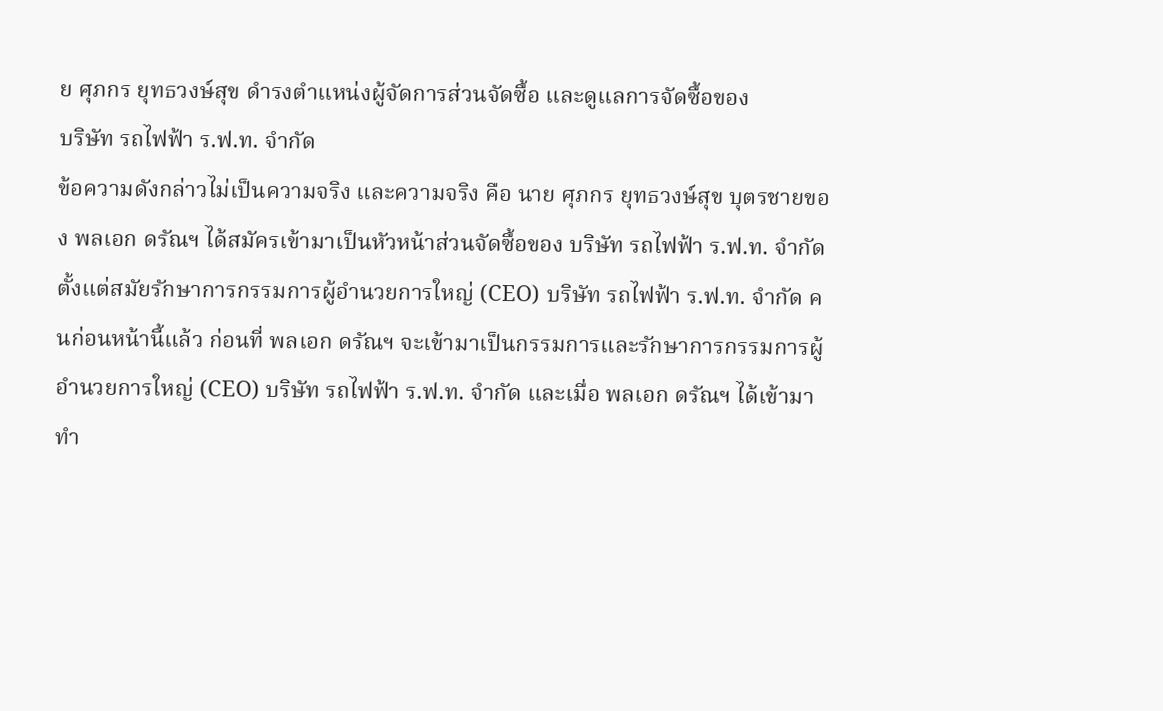ย ศุภกร ยุทธวงษ์สุข ดำรงตำแหน่งผู้จัดการส่วนจัดซื้อ และดูแลการจัดซื้อของ
บริษัท รถไฟฟ้า ร.ฟ.ท. จำกัด
ข้อความดังกล่าวไม่เป็นความจริง และความจริง คือ นาย ศุภกร ยุทธวงษ์สุข บุตรชายของ พลเอก ดรัณฯ ได้สมัครเข้ามาเป็นหัวหน้าส่วนจัดซื้อของ บริษัท รถไฟฟ้า ร.ฟ.ท. จำกัด ตั้งแต่สมัยรักษาการกรรมการผู้อำนวยการใหญ่ (CEO) บริษัท รถไฟฟ้า ร.ฟ.ท. จำกัด คนก่อนหน้านี้แล้ว ก่อนที่ พลเอก ดรัณฯ จะเข้ามาเป็นกรรมการและรักษาการกรรมการผู้อำนวยการใหญ่ (CEO) บริษัท รถไฟฟ้า ร.ฟ.ท. จำกัด และเมื่อ พลเอก ดรัณฯ ได้เข้ามาทำ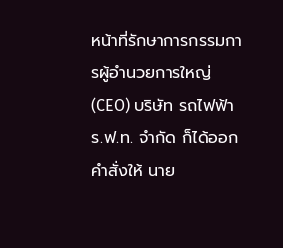หน้าที่รักษาการกรรมการผู้อำนวยการใหญ่ (CEO) บริษัท รถไฟฟ้า ร.ฟ.ท. จำกัด ก็ได้ออกคำสั่งให้ นาย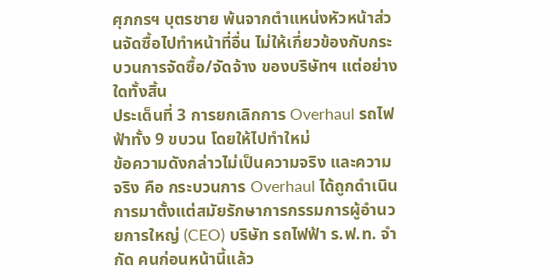ศุภกรฯ บุตรชาย พ้นจากตำแหน่งหัวหน้าส่วนจัดซื้อไปทำหน้าที่อื่น ไม่ให้เกี่ยวข้องกับกระบวนการจัดซื้อ/จัดจ้าง ของบริษัทฯ แต่อย่างใดทั้งสิ้น
ประเด็นที่ 3 การยกเลิกการ Overhaul รถไฟฟ้าทั้ง 9 ขบวน โดยให้ไปทำใหม่
ข้อความดังกล่าวไม่เป็นความจริง และความจริง คือ กระบวนการ Overhaul ได้ถูกดำเนินการมาตั้งแต่สมัยรักษาการกรรมการผู้อำนวยการใหญ่ (CEO) บริษัท รถไฟฟ้า ร.ฟ.ท. จำกัด คนก่อนหน้านี้แล้ว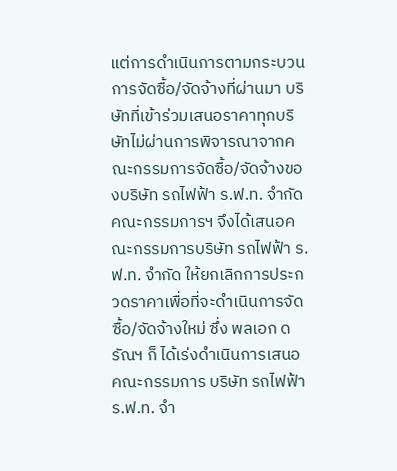แต่การดำเนินการตามกระบวนการจัดซื้อ/จัดจ้างที่ผ่านมา บริษัทที่เข้าร่วมเสนอราคาทุกบริษัทไม่ผ่านการพิจารณาจากคณะกรรมการจัดซื้อ/จัดจ้างของบริษัท รถไฟฟ้า ร.ฟ.ท. จำกัด คณะกรรมการฯ จึงได้เสนอคณะกรรมการบริษัท รถไฟฟ้า ร.ฟ.ท. จำกัด ให้ยกเลิกการประกวดราคาเพื่อที่จะดำเนินการจัดซื้อ/จัดจ้างใหม่ ซึ่ง พลเอก ดรัณฯ ก็ ได้เร่งดำเนินการเสนอคณะกรรมการ บริษัท รถไฟฟ้า ร.ฟ.ท. จำ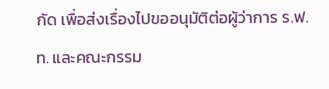กัด เพื่อส่งเรื่องไปขออนุมัติต่อผู้ว่าการ ร.ฟ.ท. และคณะกรรม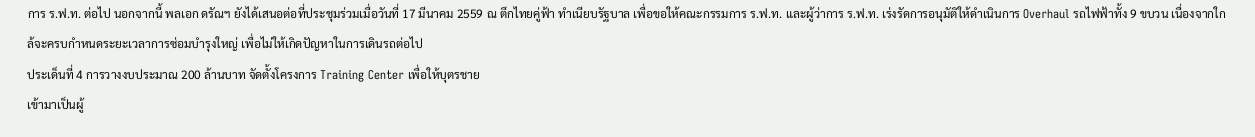การ ร.ฟ.ท. ต่อไป นอกจากนี้ พลเอก ดรัณฯ ยังได้เสนอต่อที่ประชุมร่วมเมื่อวันที่ 17 มีนาคม 2559 ณ ตึกไทยคู่ฟ้า ทำเนียบรัฐบาล เพื่อขอให้คณะกรรมการ ร.ฟ.ท. และผู้ว่าการ ร.ฟ.ท. เร่งรัดการอนุมัติให้ดำเนินการ Overhaul รถไฟฟ้าทั้ง 9 ขบวน เนื่องจากใกล้จะครบกำหนดระยะเวลาการซ่อมบำรุงใหญ่ เพื่อไม่ให้เกิดปัญหาในการเดินรถต่อไป
ประเด็นที่ 4 การวางงบประมาณ 200 ล้านบาท จัดตั้งโครงการ Training Center เพื่อให้บุตรชาย
เข้ามาเป็นผู้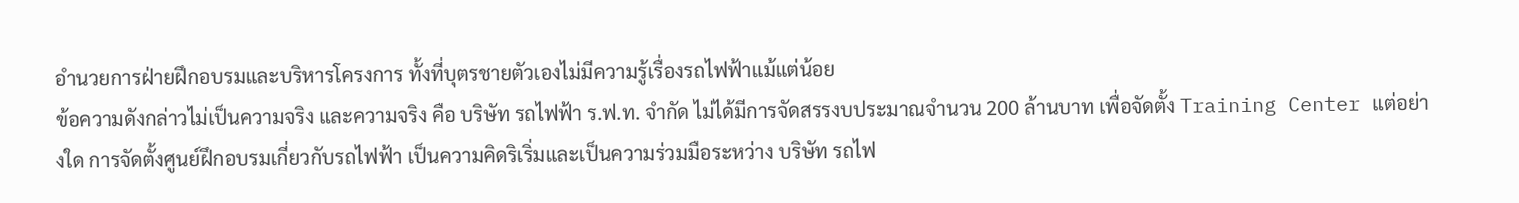อำนวยการฝ่ายฝึกอบรมและบริหารโครงการ ทั้งที่บุตรชายตัวเองไม่มีความรู้เรื่องรถไฟฟ้าแม้แต่น้อย
ข้อความดังกล่าวไม่เป็นความจริง และความจริง คือ บริษัท รถไฟฟ้า ร.ฟ.ท. จำกัด ไม่ได้มีการจัดสรรงบประมาณจำนวน 200 ล้านบาท เพื่อจัดตั้ง Training Center แต่อย่างใด การจัดตั้งศูนย์ฝึกอบรมเกี่ยวกับรถไฟฟ้า เป็นความคิดริเริ่มและเป็นความร่วมมือระหว่าง บริษัท รถไฟ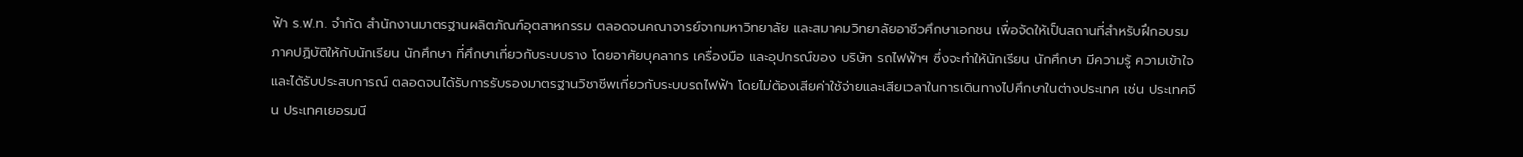ฟ้า ร.ฟ.ท. จำกัด สำนักงานมาตรฐานผลิตภัณฑ์อุตสาหกรรม ตลอดจนคณาจารย์จากมหาวิทยาลัย และสมาคมวิทยาลัยอาชีวศึกษาเอกชน เพื่อจัดให้เป็นสถานที่สำหรับฝึกอบรมภาคปฏิบัติให้กับนักเรียน นักศึกษา ที่ศึกษาเกี่ยวกับระบบราง โดยอาศัยบุคลากร เครื่องมือ และอุปกรณ์ของ บริษัท รถไฟฟ้าฯ ซึ่งจะทำให้นักเรียน นักศึกษา มีความรู้ ความเข้าใจ และได้รับประสบการณ์ ตลอดจนได้รับการรับรองมาตรฐานวิชาชีพเกี่ยวกับระบบรถไฟฟ้า โดยไม่ต้องเสียค่าใช้จ่ายและเสียเวลาในการเดินทางไปศึกษาในต่างประเทศ เช่น ประเทศจีน ประเทศเยอรมนี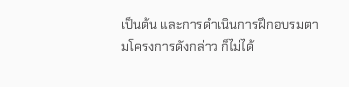เป็นต้น และการดำเนินการฝึกอบรมตามโครงการดังกล่าว ก็ไม่ได้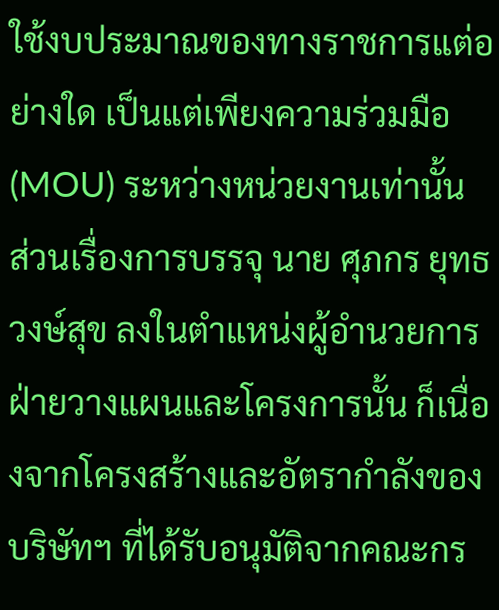ใช้งบประมาณของทางราชการแต่อย่างใด เป็นแต่เพียงความร่วมมือ (MOU) ระหว่างหน่วยงานเท่านั้น
ส่วนเรื่องการบรรจุ นาย ศุภกร ยุทธวงษ์สุข ลงในตำแหน่งผู้อำนวยการฝ่ายวางแผนและโครงการนั้น ก็เนื่องจากโครงสร้างและอัตรากำลังของบริษัทฯ ที่ได้รับอนุมัติจากคณะกร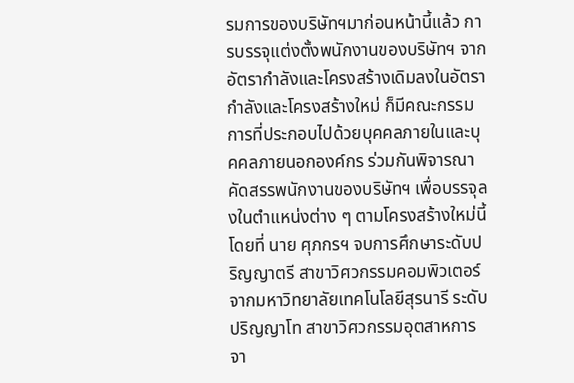รมการของบริษัทฯมาก่อนหน้านี้แล้ว การบรรจุแต่งตั้งพนักงานของบริษัทฯ จากอัตรากำลังและโครงสร้างเดิมลงในอัตรากำลังและโครงสร้างใหม่ ก็มีคณะกรรมการที่ประกอบไปด้วยบุคคลภายในและบุคคลภายนอกองค์กร ร่วมกันพิจารณาคัดสรรพนักงานของบริษัทฯ เพื่อบรรจุลงในตำแหน่งต่าง ๆ ตามโครงสร้างใหม่นี้ โดยที่ นาย ศุภกรฯ จบการศึกษาระดับปริญญาตรี สาขาวิศวกรรมคอมพิวเตอร์ จากมหาวิทยาลัยเทคโนโลยีสุรนารี ระดับปริญญาโท สาขาวิศวกรรมอุตสาหการ จา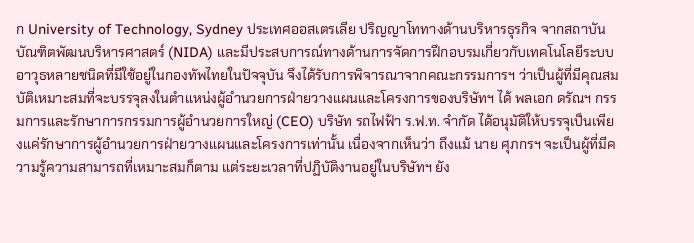ก University of Technology, Sydney ประเทศออสเตรเลีย ปริญญาโททางด้านบริหารธุรกิจ จากสถาบันบัณฑิตพัฒนบริหารศาสตร์ (NIDA) และมีประสบการณ์ทางด้านการจัดการฝึกอบรมเกี่ยวกับเทคโนโลยีระบบอาวุธหลายชนิดที่มีใช้อยู่ในกองทัพไทยในปัจจุบัน จึงได้รับการพิจารณาจากคณะกรรมการฯ ว่าเป็นผู้ที่มีคุณสมบัติเหมาะสมที่จะบรรจุลงในตำแหน่งผู้อำนวยการฝ่ายวางแผนและโครงการของบริษัทฯ ได้ พลเอก ดรัณฯ กรรมการและรักษาการกรรมการผู้อำนวยการใหญ่ (CEO) บริษัท รถไฟฟ้า ร.ฟ.ท. จำกัด ได้อนุมัติให้บรรจุเป็นเพียงแค่รักษาการผู้อำนวยการฝ่ายวางแผนและโครงการเท่านั้น เนื่องจากเห็นว่า ถึงแม้ นาย ศุภกรฯ จะเป็นผู้ที่มีความรู้ความสามารถที่เหมาะสมก็ตาม แต่ระยะเวลาที่ปฏิบัติงานอยู่ในบริษัทฯ ยัง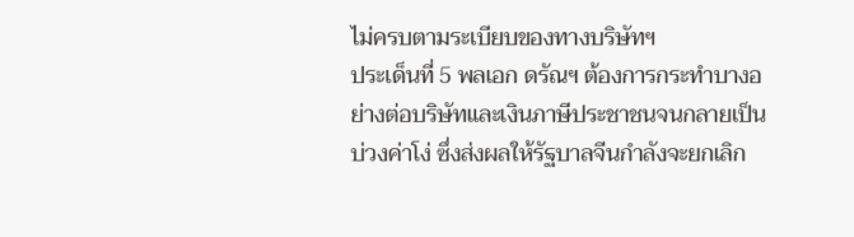ไม่ครบตามระเบียบของทางบริษัทฯ
ประเด็นที่ 5 พลเอก ดรัณฯ ต้องการกระทำบางอย่างต่อบริษัทและเงินภาษีประชาชนจนกลายเป็น
บ่วงค่าโง่ ซึ่งส่งผลให้รัฐบาลจีนกำลังจะยกเลิก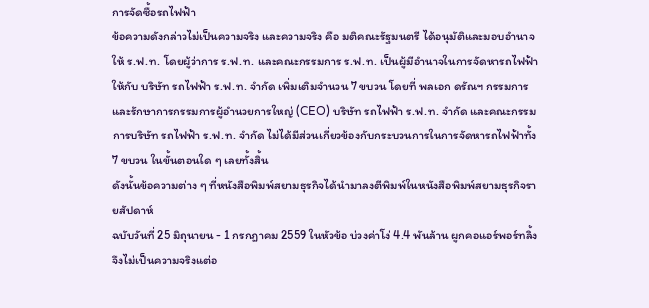การจัดซื้อรถไฟฟ้า
ข้อความดังกล่าวไม่เป็นความจริง และความจริง คือ มติคณะรัฐมนตรี ได้อนุมัติและมอบอำนาจให้ ร.ฟ.ท. โดยผู้ว่าการ ร.ฟ.ท. และคณะกรรมการ ร.ฟ.ท. เป็นผู้มีอำนาจในการจัดหารถไฟฟ้าให้กับ บริษัท รถไฟฟ้า ร.ฟ.ท. จำกัด เพิ่มเติมจำนวน 7 ขบวน โดยที่ พลเอก ดรัณฯ กรรมการและรักษาการกรรมการผู้อำนวยการใหญ่ (CEO) บริษัท รถไฟฟ้า ร.ฟ.ท. จำกัด และคณะกรรมการบริษัท รถไฟฟ้า ร.ฟ.ท. จำกัด ไม่ได้มีส่วนเกี่ยวข้องกับกระบวนการในการจัดหารถไฟฟ้าทั้ง 7 ขบวน ในขั้นตอนใด ๆ เลยทั้งสิ้น
ดังนั้นข้อความต่าง ๆ ที่หนังสือพิมพ์สยามธุรกิจได้นำมาลงตีพิมพ์ในหนังสือพิมพ์สยามธุรกิจรายสัปดาห์
ฉบับวันที่ 25 มิถุนายน - 1 กรกฎาคม 2559 ในหัวข้อ บ่วงค่าโง่ 4.4 พันล้าน ผูกคอแอร์พอร์ทลิ้ง จึงไม่เป็นความจริงแต่อ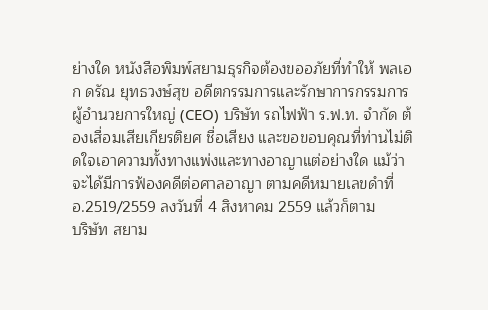ย่างใด หนังสือพิมพ์สยามธุรกิจต้องขออภัยที่ทำให้ พลเอก ดรัณ ยุทธวงษ์สุข อดีตกรรมการและรักษาการกรรมการผู้อำนวยการใหญ่ (CEO) บริษัท รถไฟฟ้า ร.ฟ.ท. จำกัด ต้องเสื่อมเสียเกียรติยศ ชื่อเสียง และขอขอบคุณที่ท่านไม่ติดใจเอาความทั้งทางแพ่งและทางอาญาแต่อย่างใด แม้ว่าจะได้มีการฟ้องคดีต่อศาลอาญา ตามคดีหมายเลขดำที่ อ.2519/2559 ลงวันที่ 4 สิงหาคม 2559 แล้วก็ตาม
บริษัท สยาม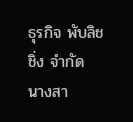ธุรกิจ พับลิชชิ่ง จำกัด
นางสา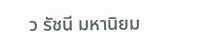ว รัชนี มหานิยม